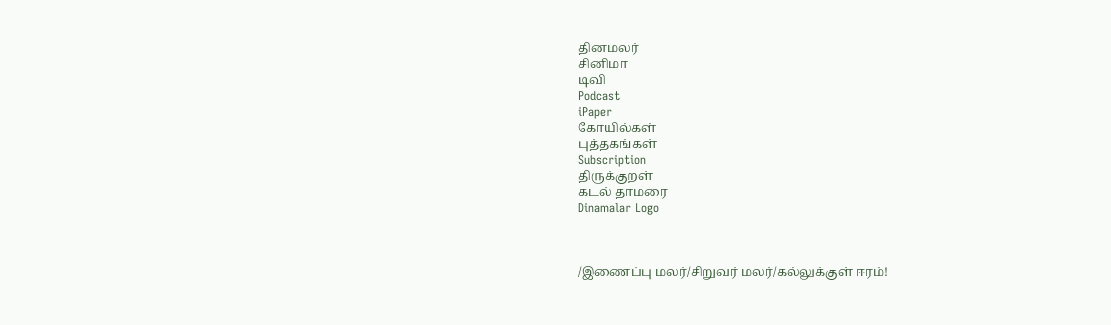தினமலர்
சினிமா
டிவி
Podcast
iPaper
கோயில்கள்
புத்தகங்கள்
Subscription
திருக்குறள்
கடல் தாமரை
Dinamalar Logo



/இணைப்பு மலர்/சிறுவர் மலர்/கல்லுக்குள் ஈரம்!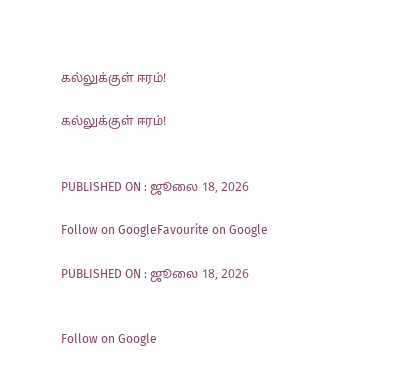கல்லுக்குள் ஈரம்!

கல்லுக்குள் ஈரம்!


PUBLISHED ON : ஜூலை 18, 2026

Follow on GoogleFavourite on Google

PUBLISHED ON : ஜூலை 18, 2026


Follow on Google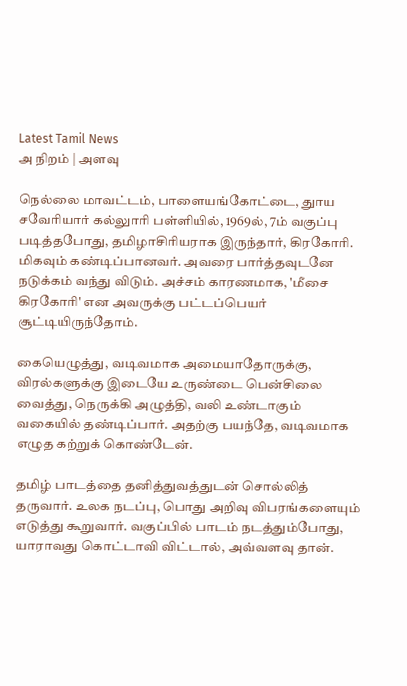Latest Tamil News
அ நிறம் | அளவு

நெல்லை மாவட்டம், பாளையங்கோட்டை, துாய சவேரியார் கல்லுாரி பள்ளியில், 1969ல், 7ம் வகுப்பு படித்தபோது, தமிழாசிரியராக இருந்தார், கிரகோரி. மிகவும் கண்டிப்பானவர். அவரை பார்த்தவுடனே நடுக்கம் வந்து விடும். அச்சம் காரணமாக, 'மீசை கிரகோரி' என அவருக்கு பட்டப்பெயர் சூட்டியிருந்தோம்.

கையெழுத்து, வடிவமாக அமையாதோருக்கு, விரல்களுக்கு இடையே உருண்டை பென்சிலை வைத்து, நெருக்கி அழுத்தி, வலி உண்டாகும் வகையில் தண்டிப்பார். அதற்கு பயந்தே, வடிவமாக எழுத கற்றுக் கொண்டேன்.

தமிழ் பாடத்தை தனித்துவத்துடன் சொல்லித் தருவார். உலக நடப்பு, பொது அறிவு விபரங்களையும் எடுத்து கூறுவார். வகுப்பில் பாடம் நடத்தும்போது, யாராவது கொட்டாவி விட்டால், அவ்வளவு தான்.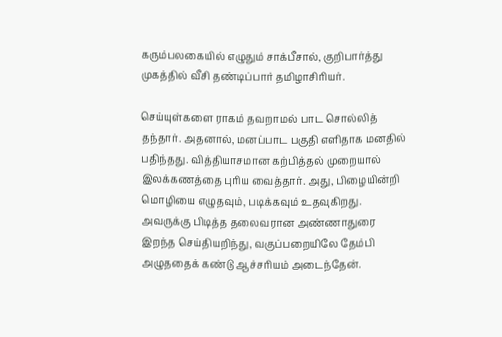கரும்பலகையில் எழுதும் சாக்பீசால், குறிபார்த்து முகத்தில் வீசி தண்டிப்பார் தமிழாசிரியர்.

செய்யுள்களை ராகம் தவறாமல் பாட சொல்லித் தந்தார். அதனால், மனப்பாட பகுதி எளிதாக மனதில் பதிந்தது. வித்தியாசமான கற்பித்தல் முறையால் இலக்கணத்தை புரிய வைத்தார். அது, பிழையின்றி மொழியை எழுதவும், படிக்கவும் உதவுகிறது. அவருக்கு பிடித்த தலைவரான அண்ணாதுரை இறந்த செய்தியறிந்து, வகுப்பறையிலே தேம்பி அழுததைக் கண்டு ஆச்சரியம் அடைந்தேன்.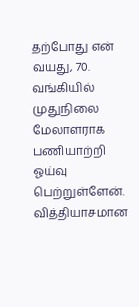தற்போது என் வயது, 70. வங்கியில் முதுநிலை மேலாளராக பணியாற்றி ஓய்வு பெற்றுள்ளேன். வித்தியாசமான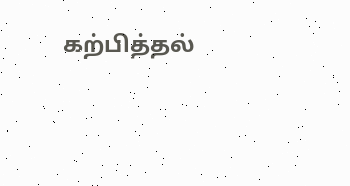கற்பித்தல்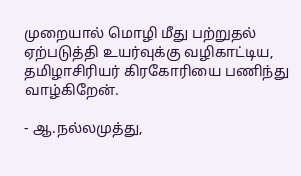முறையால் மொழி மீது பற்றுதல் ஏற்படுத்தி உயர்வுக்கு வழிகாட்டிய, தமிழாசிரியர் கிரகோரியை பணிந்து வாழ்கிறேன்.

- ஆ.நல்லமுத்து,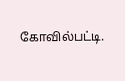கோவில்பட்டி.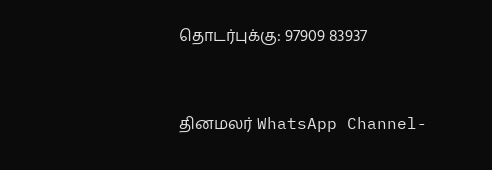தொடர்புக்கு: 97909 83937


தினமலர் WhatsApp Channel-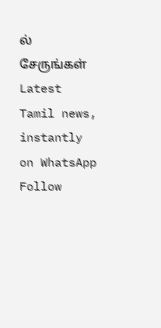ல் சேருங்கள்
Latest Tamil news, instantly on WhatsApp
Follow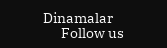Dinamalar
      Follow us